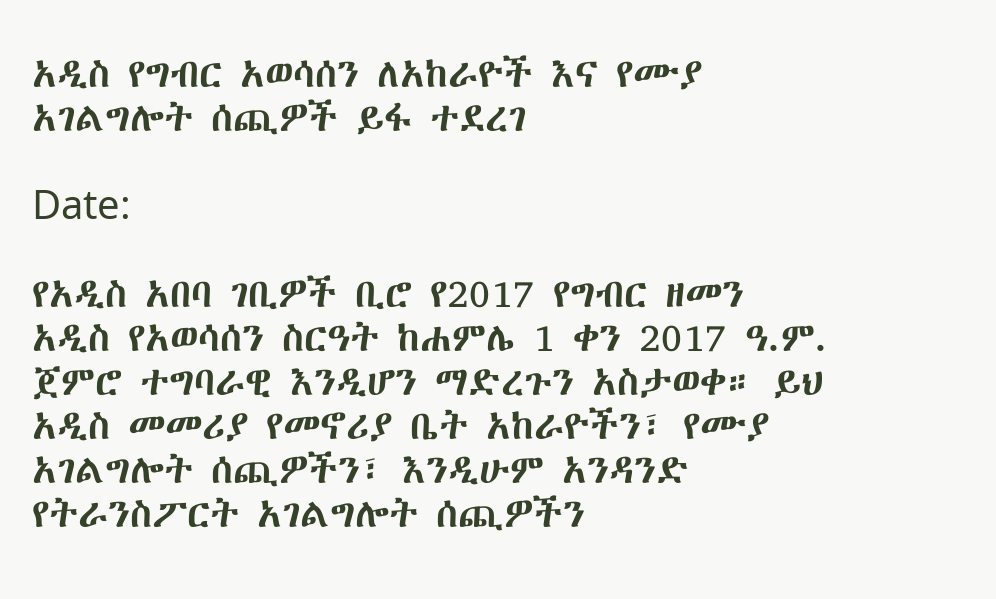አዲስ የግብር አወሳሰን ለአከራዮች እና የሙያ አገልግሎት ሰጪዎች ይፋ ተደረገ

Date:

የአዲስ አበባ ገቢዎች ቢሮ የ2017 የግብር ዘመን አዲስ የአወሳሰን ስርዓት ከሐምሌ 1 ቀን 2017 ዓ.ም. ጀምሮ ተግባራዊ እንዲሆን ማድረጉን አስታወቀ። ይህ አዲስ መመሪያ የመኖሪያ ቤት አከራዮችን፣ የሙያ አገልግሎት ሰጪዎችን፣ እንዲሁም አንዳንድ የትራንስፖርት አገልግሎት ሰጪዎችን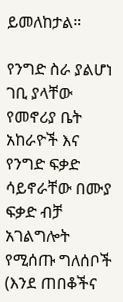ይመለከታል።

የንግድ ስራ ያልሆነ ገቢ ያላቸው የመኖሪያ ቤት አከራዮች እና የንግድ ፍቃድ ሳይኖራቸው በሙያ ፍቃድ ብቻ አገልግሎት የሚሰጡ ግለሰቦች (እንደ ጠበቆችና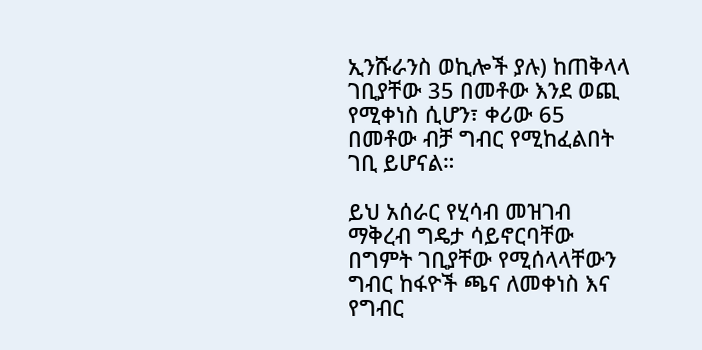ኢንሹራንስ ወኪሎች ያሉ) ከጠቅላላ ገቢያቸው 35 በመቶው እንደ ወጪ የሚቀነስ ሲሆን፣ ቀሪው 65 በመቶው ብቻ ግብር የሚከፈልበት ገቢ ይሆናል።

ይህ አሰራር የሂሳብ መዝገብ ማቅረብ ግዴታ ሳይኖርባቸው በግምት ገቢያቸው የሚሰላላቸውን ግብር ከፋዮች ጫና ለመቀነስ እና የግብር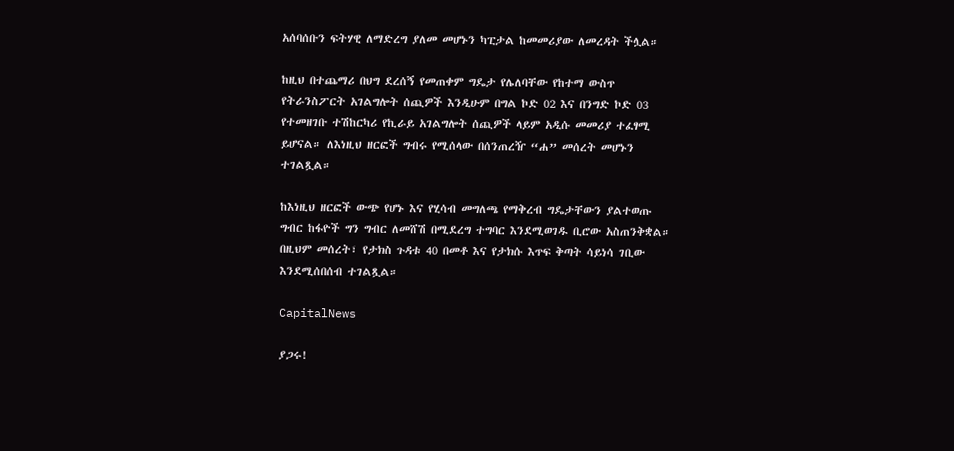አሰባሰቡን ፍትሃዊ ለማድረግ ያለመ መሆኑን ካፒታል ከመመሪያው ለመረዳት ችሏል።

ከዚህ በተጨማሪ በህግ ደረሰኝ የመጠቀም ግዴታ የሌለባቸው የከተማ ውስጥ የትራንስፖርት አገልግሎት ሰጪዎች እንዲሁም በግል ኮድ 02 እና በንግድ ኮድ 03 የተመዘገቡ ተሽከርካሪ የኪራይ አገልግሎት ሰጪዎች ላይም አዲሱ መመሪያ ተፈፃሚ ይሆናል። ለእነዚህ ዘርፎች ግብሩ የሚሰላው በሰንጠረዥ “ሐ” መሰረት መሆኑን ተገልጿል።

ከእነዚህ ዘርፎች ውጭ የሆኑ እና የሂሳብ መግለጫ የማቅረብ ግዴታቸውን ያልተወጡ ግብር ከፋዮች ግን ግብር ለመሸሽ በሚደረግ ተግባር እንደሚወገዱ ቢሮው አስጠንቅቋል። በዚህም መሰረት፣ የታክስ ጉዳቱ 40 በመቶ እና የታክሱ እጥፍ ቅጣት ሳይነሳ ገቢው እንደሚሰበሰብ ተገልጿል።

CapitalNews

ያጋሩ!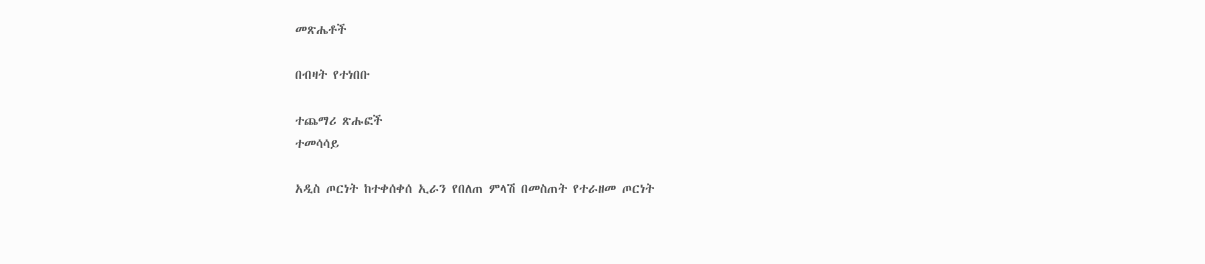መጽሔቶች

በብዛት የተነበቡ

ተጨማሪ ጽሑፎች
ተመሳሳይ

አዲስ ጦርነት ከተቀሰቀሰ ኢራን የበለጠ ምላሽ በመስጠት የተራዘመ ጦርነት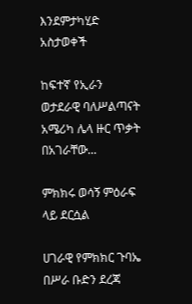እንደምታካሂድ አስታወቀች

ከፍተኛ የኢራን ወታደራዊ ባለሥልጣናት አሜሪካ ሌላ ዙር ጥቃት በአገራቸው...

ምክክሩ ወሳኝ ምዕራፍ ላይ ደርሷል

ሀገራዊ የምክክር ጉባኤ በሥራ ቡድን ደረጃ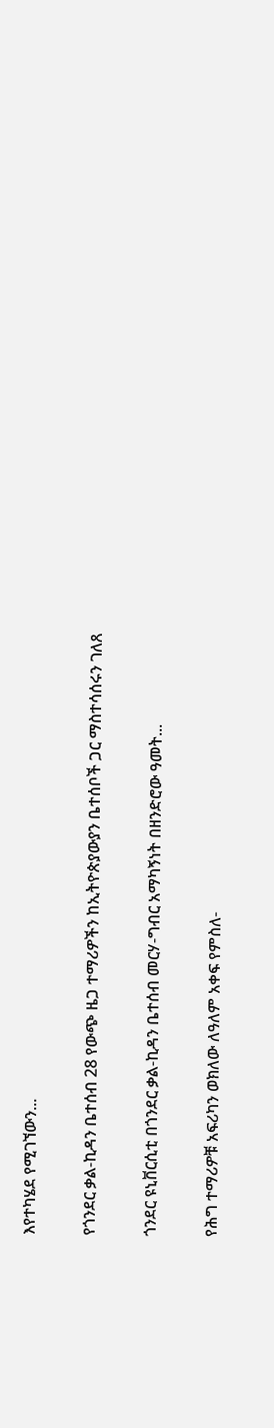እየተካሄደ የሚገኘውን...

የጎንደር ቃል-ኪዳን ቤተሰብ 28 የውጭ ዜጋ ተማሪዎችን ከኢትዮጵያውያን ቤተሰቦች ጋር ማስተሳሰሩን ገለጸ

ጎንደር ዩኒቨርሲቲ በጎንደር ቃል-ኪዳን ቤተሰብ መርሃ-ግብር አማካኝነት በዘንድሮው ዓመት...

የሕግ ተማሪዎቹ አፍሪካን ወክለው ለዓለም አቀፍ የምስለ-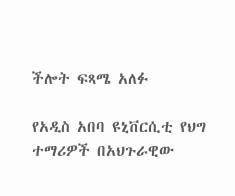ችሎት ፍጻሜ አለፉ

የአዲስ አበባ ዩኒቨርሲቲ የህግ ተማሪዎች በአህጉራዊው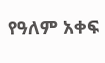የዓለም አቀፍ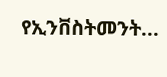የኢንቨስትመንት...